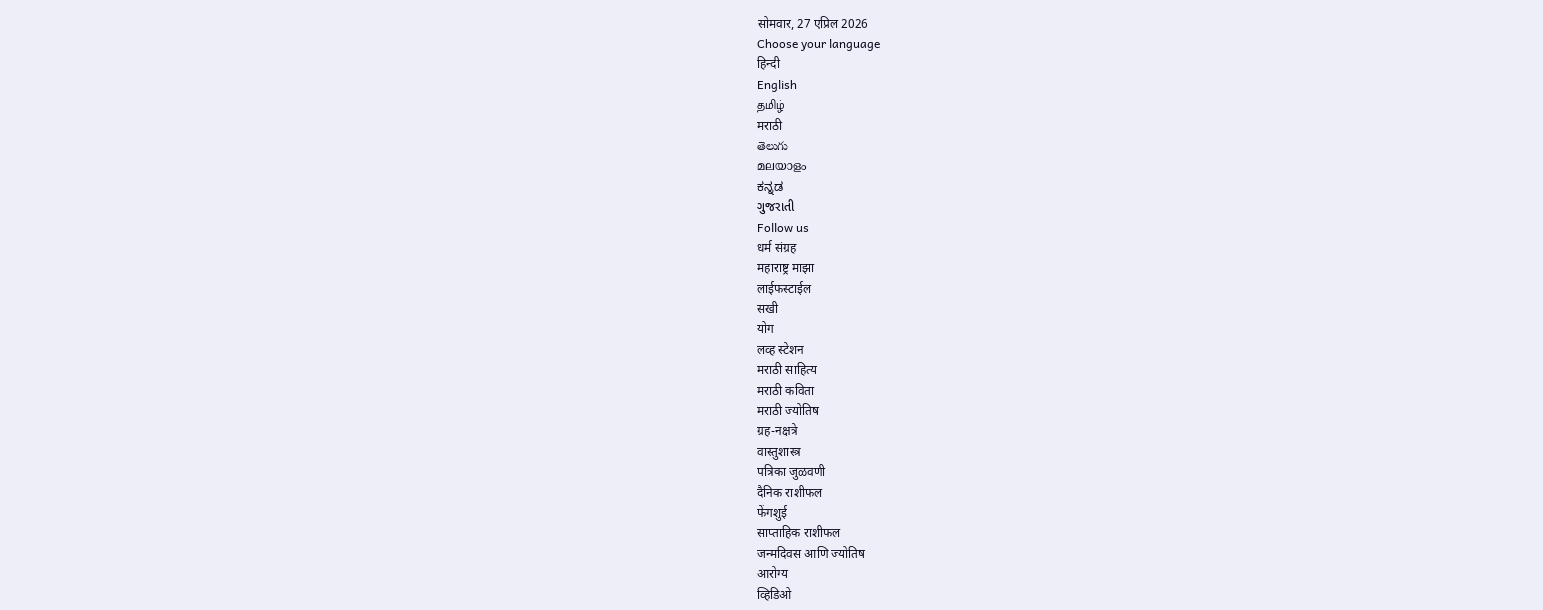सोमवार, 27 एप्रिल 2026
Choose your language
हिन्दी
English
தமிழ்
मराठी
తెలుగు
മലയാളം
ಕನ್ನಡ
ગુજરાતી
Follow us
धर्म संग्रह
महाराष्ट्र माझा
लाईफस्टाईल
सखी
योग
लव्ह स्टेशन
मराठी साहित्य
मराठी कविता
मराठी ज्योतिष
ग्रह-नक्षत्रे
वास्तुशास्त्र
पत्रिका जुळवणी
दैनिक राशीफल
फेंगशुई
साप्ताहिक राशीफल
जन्मदिवस आणि ज्योतिष
आरोग्य
व्हिडिओ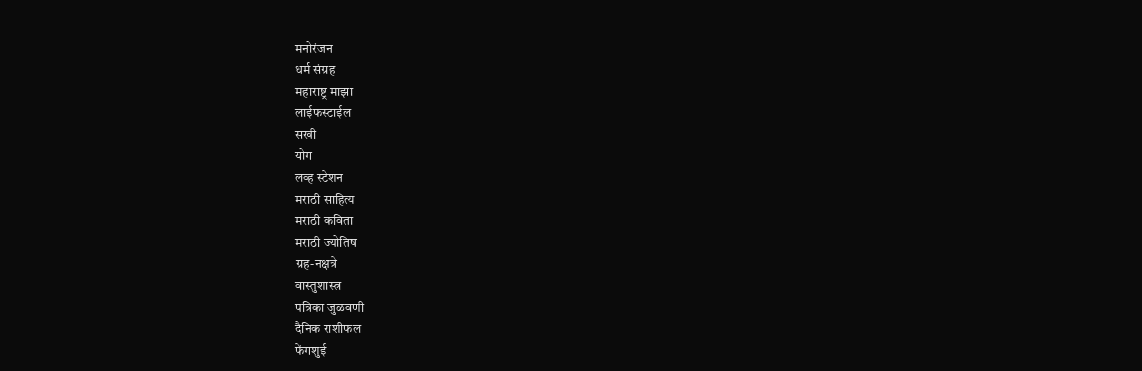मनोरंजन
धर्म संग्रह
महाराष्ट्र माझा
लाईफस्टाईल
सखी
योग
लव्ह स्टेशन
मराठी साहित्य
मराठी कविता
मराठी ज्योतिष
ग्रह-नक्षत्रे
वास्तुशास्त्र
पत्रिका जुळवणी
दैनिक राशीफल
फेंगशुई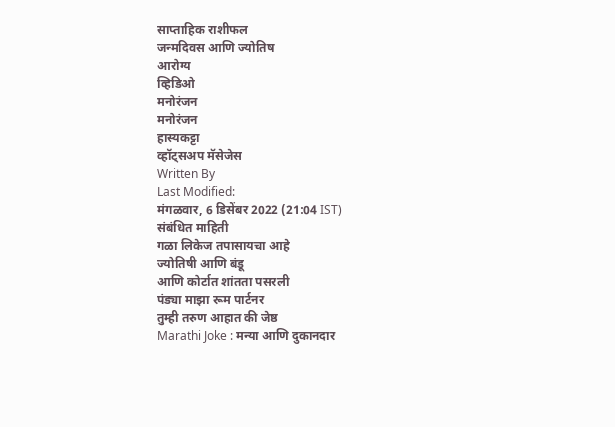साप्ताहिक राशीफल
जन्मदिवस आणि ज्योतिष
आरोग्य
व्हिडिओ
मनोरंजन
मनोरंजन
हास्यकट्टा
व्हॉट्सअप मॅसेजेस
Written By
Last Modified:
मंगळवार, 6 डिसेंबर 2022 (21:04 IST)
संबंधित माहिती
गळा लिकेज तपासायचा आहे
ज्योतिषी आणि बंडू
आणि कोर्टात शांतता पसरली
पंड्या माझा रूम पार्टनर
तुम्ही तरुण आहात की जेष्ठ
Marathi Joke : मन्या आणि दुकानदार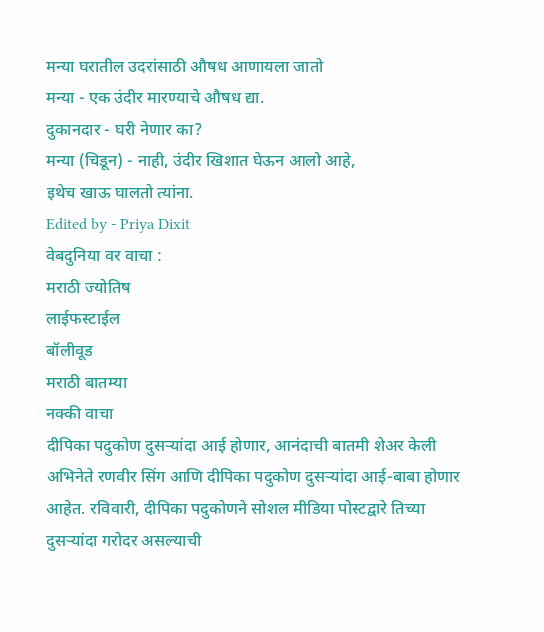मन्या घरातील उदरांसाठी औषध आणायला जातो
मन्या - एक उंदीर मारण्याचे औषध द्या.
दुकानदार - घरी नेणार का?
मन्या (चिडून) - नाही, उंदीर खिशात घेऊन आलो आहे,
इथेच खाऊ घालतो त्यांना.
Edited by - Priya Dixit
वेबदुनिया वर वाचा :
मराठी ज्योतिष
लाईफस्टाईल
बॉलीवूड
मराठी बातम्या
नक्की वाचा
दीपिका पदुकोण दुसऱ्यांदा आई होणार, आनंदाची बातमी शेअर केली
अभिनेते रणवीर सिंग आणि दीपिका पदुकोण दुसऱ्यांदा आई-बाबा होणार आहेत. रविवारी, दीपिका पदुकोणने सोशल मीडिया पोस्टद्वारे तिच्या दुसऱ्यांदा गरोदर असल्याची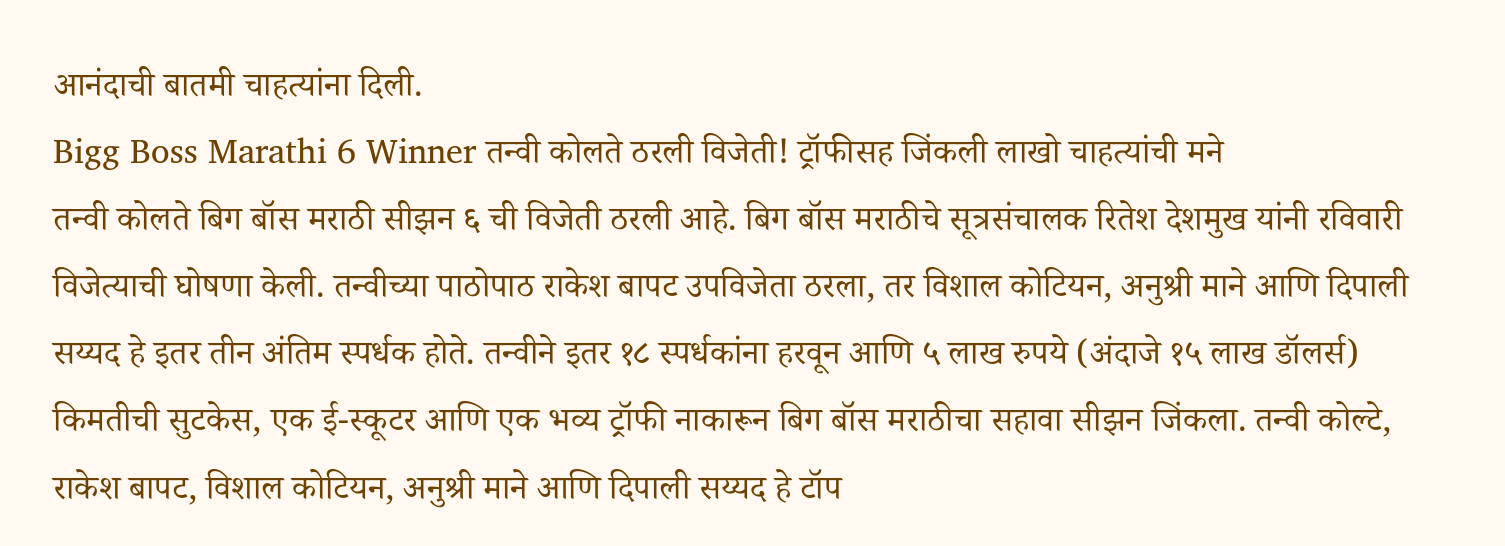आनंदाची बातमी चाहत्यांना दिली.
Bigg Boss Marathi 6 Winner तन्वी कोलते ठरली विजेती! ट्रॉफीसह जिंकली लाखो चाहत्यांची मने
तन्वी कोलते बिग बॉस मराठी सीझन ६ ची विजेती ठरली आहे. बिग बॉस मराठीचे सूत्रसंचालक रितेश देशमुख यांनी रविवारी विजेत्याची घोषणा केली. तन्वीच्या पाठोपाठ राकेश बापट उपविजेता ठरला, तर विशाल कोटियन, अनुश्री माने आणि दिपाली सय्यद हे इतर तीन अंतिम स्पर्धक होते. तन्वीने इतर १८ स्पर्धकांना हरवून आणि ५ लाख रुपये (अंदाजे १५ लाख डॉलर्स) किमतीची सुटकेस, एक ई-स्कूटर आणि एक भव्य ट्रॉफी नाकारून बिग बॉस मराठीचा सहावा सीझन जिंकला. तन्वी कोल्टे, राकेश बापट, विशाल कोटियन, अनुश्री माने आणि दिपाली सय्यद हे टॉप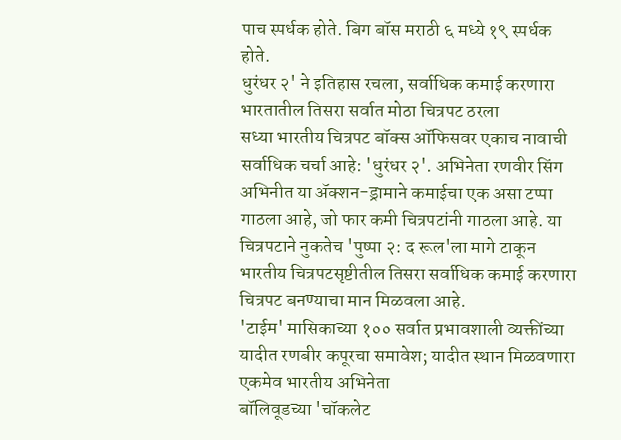पाच स्पर्धक होते. बिग बॉस मराठी ६ मध्ये १९ स्पर्धक होते.
धुरंधर २' ने इतिहास रचला, सर्वाधिक कमाई करणारा भारतातील तिसरा सर्वात मोठा चित्रपट ठरला
सध्या भारतीय चित्रपट बॉक्स ऑफिसवर एकाच नावाची सर्वाधिक चर्चा आहे: 'धुरंधर २'. अभिनेता रणवीर सिंग अभिनीत या ॲक्शन-ड्रामाने कमाईचा एक असा टप्पा गाठला आहे, जो फार कमी चित्रपटांनी गाठला आहे. या चित्रपटाने नुकतेच 'पुष्पा २: द रूल'ला मागे टाकून भारतीय चित्रपटसृष्टीतील तिसरा सर्वाधिक कमाई करणारा चित्रपट बनण्याचा मान मिळवला आहे.
'टाईम' मासिकाच्या १०० सर्वात प्रभावशाली व्यक्तींच्या यादीत रणबीर कपूरचा समावेश; यादीत स्थान मिळवणारा एकमेव भारतीय अभिनेता
बॉलिवूडच्या 'चॉकलेट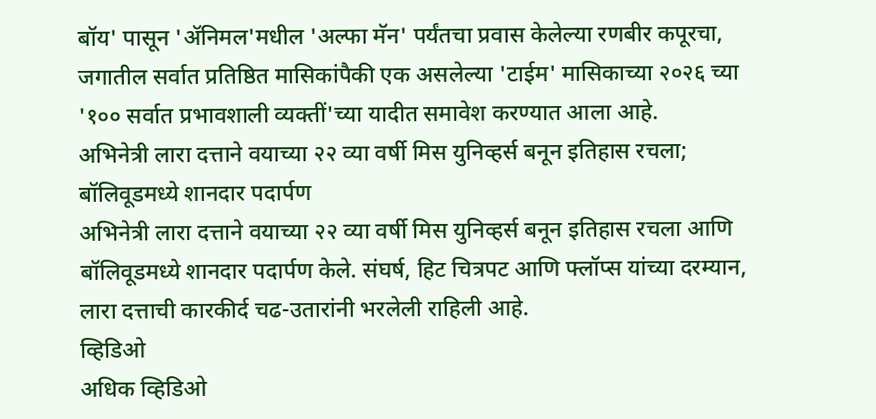बॉय' पासून 'ॲनिमल'मधील 'अल्फा मॅन' पर्यंतचा प्रवास केलेल्या रणबीर कपूरचा, जगातील सर्वात प्रतिष्ठित मासिकांपैकी एक असलेल्या 'टाईम' मासिकाच्या २०२६ च्या '१०० सर्वात प्रभावशाली व्यक्तीं'च्या यादीत समावेश करण्यात आला आहे.
अभिनेत्री लारा दत्ताने वयाच्या २२ व्या वर्षी मिस युनिव्हर्स बनून इतिहास रचला; बॉलिवूडमध्ये शानदार पदार्पण
अभिनेत्री लारा दत्ताने वयाच्या २२ व्या वर्षी मिस युनिव्हर्स बनून इतिहास रचला आणि बॉलिवूडमध्ये शानदार पदार्पण केले. संघर्ष, हिट चित्रपट आणि फ्लॉप्स यांच्या दरम्यान, लारा दत्ताची कारकीर्द चढ-उतारांनी भरलेली राहिली आहे.
व्हिडिओ
अधिक व्हिडिओ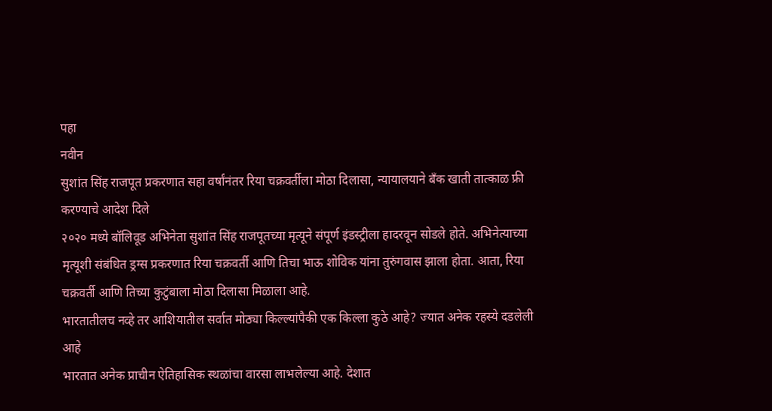पहा
नवीन
सुशांत सिंह राजपूत प्रकरणात सहा वर्षांनंतर रिया चक्रवर्तीला मोठा दिलासा, न्यायालयाने बँक खाती तात्काळ फ्री करण्याचे आदेश दिले
२०२० मध्ये बॉलिवूड अभिनेता सुशांत सिंह राजपूतच्या मृत्यूने संपूर्ण इंडस्ट्रीला हादरवून सोडले होते. अभिनेत्याच्या मृत्यूशी संबंधित ड्रग्स प्रकरणात रिया चक्रवर्ती आणि तिचा भाऊ शोविक यांना तुरुंगवास झाला होता. आता, रिया चक्रवर्ती आणि तिच्या कुटुंबाला मोठा दिलासा मिळाला आहे.
भारतातीलच नव्हे तर आशियातील सर्वात मोठ्या किल्ल्यांपैकी एक किल्ला कुठे आहे? ज्यात अनेक रहस्ये दडलेली आहे
भारतात अनेक प्राचीन ऐतिहासिक स्थळांचा वारसा लाभलेल्या आहे. देशात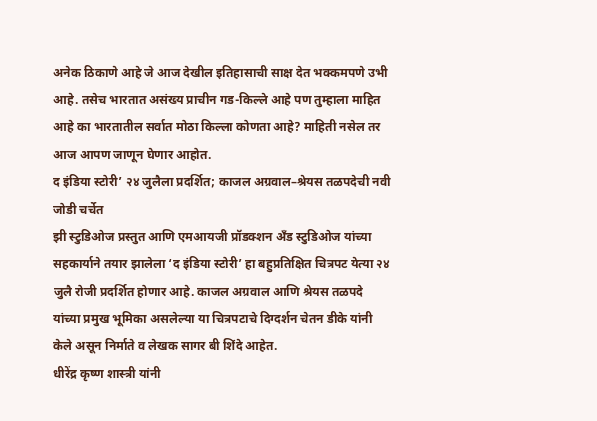अनेक ठिकाणे आहे जे आज देखील इतिहासाची साक्ष देत भक्कमपणे उभी आहे. तसेच भारतात असंख्य प्राचीन गड-किल्ले आहे पण तुम्हाला माहित आहे का भारतातील सर्वात मोठा किल्ला कोणता आहे? माहिती नसेल तर आज आपण जाणून घेणार आहोत.
द इंडिया स्टोरी’ २४ जुलैला प्रदर्शित; काजल अग्रवाल–श्रेयस तळपदेची नवी जोडी चर्चेत
झी स्टुडिओज प्रस्तुत आणि एमआयजी प्रॉडक्शन अँड स्टुडिओज यांच्या सहकार्याने तयार झालेला ‘द इंडिया स्टोरी’ हा बहुप्रतिक्षित चित्रपट येत्या २४ जुलै रोजी प्रदर्शित होणार आहे. काजल अग्रवाल आणि श्रेयस तळपदे यांच्या प्रमुख भूमिका असलेल्या या चित्रपटाचे दिग्दर्शन चेतन डीके यांनी केले असून निर्माते व लेखक सागर बी शिंदे आहेत.
धीरेंद्र कृष्ण शास्त्री यांनी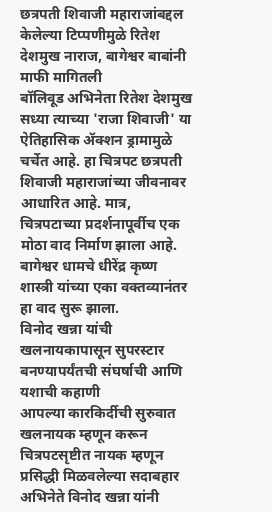छत्रपती शिवाजी महाराजांबद्दल केलेल्या टिप्पणीमुळे रितेश देशमुख नाराज, बागेश्वर बाबांनी माफी मागितली
बॉलिवूड अभिनेता रितेश देशमुख सध्या त्याच्या 'राजा शिवाजी' या ऐतिहासिक ॲक्शन ड्रामामुळे चर्चेत आहे. हा चित्रपट छत्रपती शिवाजी महाराजांच्या जीवनावर आधारित आहे. मात्र, चित्रपटाच्या प्रदर्शनापूर्वीच एक मोठा वाद निर्माण झाला आहे. बागेश्वर धामचे धीरेंद्र कृष्ण शास्त्री यांच्या एका वक्तव्यानंतर हा वाद सुरू झाला.
विनोद खन्ना यांची खलनायकापासून सुपरस्टार बनण्यापर्यंतची संघर्षाची आणि यशाची कहाणी
आपल्या कारकिर्दीची सुरुवात खलनायक म्हणून करून चित्रपटसृष्टीत नायक म्हणून प्रसिद्धी मिळवलेल्या सदाबहार अभिनेते विनोद खन्ना यांनी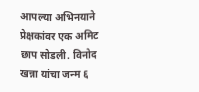आपल्या अभिनयाने प्रेक्षकांवर एक अमिट छाप सोडली. विनोद खन्ना यांचा जन्म ६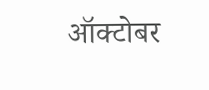ऑक्टोबर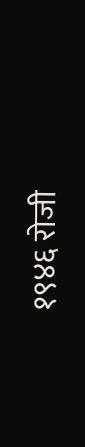१९४६ रोजी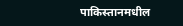पाकिस्तानमधील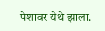पेशावर येथे झाला.